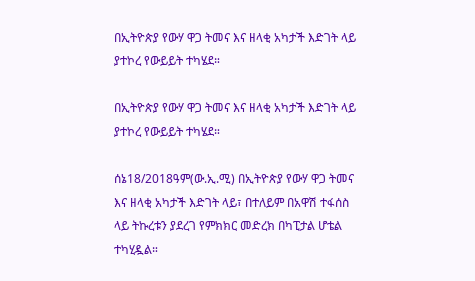በኢትዮጵያ የውሃ ዋጋ ትመና እና ዘላቂ አካታች እድገት ላይ ያተኮረ የውይይት ተካሄደ።

በኢትዮጵያ የውሃ ዋጋ ትመና እና ዘላቂ አካታች እድገት ላይ ያተኮረ የውይይት ተካሄደ።

ሰኔ18/2018ዓም(ው.ኢ.ሚ) በኢትዮጵያ የውሃ ዋጋ ትመና እና ዘላቂ አካታች እድገት ላይ፣ በተለይም በአዋሽ ተፋሰስ ላይ ትኩረቱን ያደረገ የምክክር መድረክ በካፒታል ሆቴል ተካሂዷል።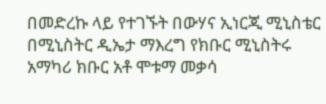በመድረኩ ላይ የተገኙት በውሃና ኢነርጂ ሚኒስቴር በሚኒስትር ዲኤታ ማእረግ የክቡር ሚኒስትሩ አማካሪ ክቡር አቶ ሞቱማ መቃሳ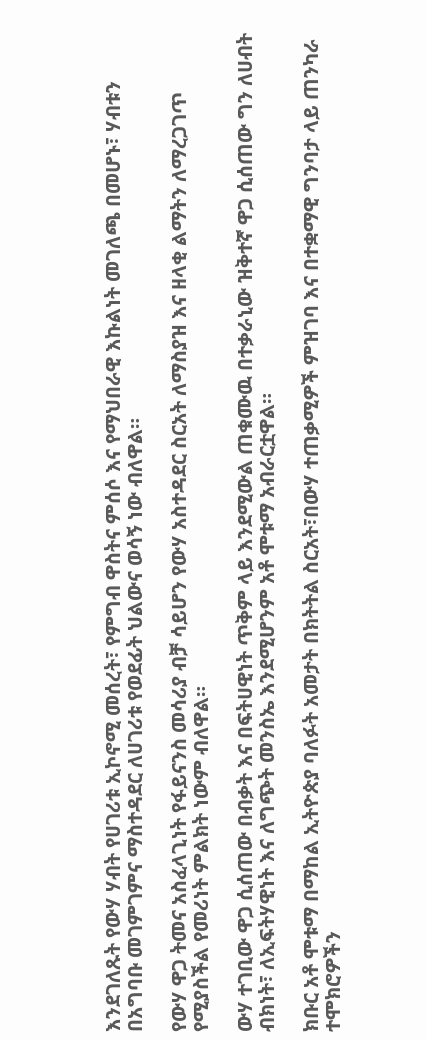እንደገለጹት የውሃ ሃብት የሀገሪቱ ኢኮኖሚ መሰረት፣ የምግብ ዋስትና ምሰሶ እና የማህበራዊ እኩልነት መገለጫ በመሆኑ፣ ሃብቱን በአግባቡ መገምገምና ማስተዳደር ለሀገሪቱ የወደፊት ህልውና ወሳኝ ነው ብለዋል።

የውሃ ዋጋ ትመና አስፈላጊነት የፋይናንስ መሳሪያ ብቻ ሳይሆን የውሃ አስተዳደር ስርአት ለማስያዝ እና ዘላቂ ልማትን ለማረጋገጥ የሚያስችል የመሪነት ምልክት ነውም ብለዋል።

ውሃ ተገቢው ዋጋ ሲሰጠው በብቃት እና በፍትሀዊነት ጥቅም ላይ እንደሚውል ጠቁሙዉ በተቃራኒው ዝቅተኛ ዋጋ ሲሰጠው ግን ለሀብት ብክነት፣ ለኢፍትሃዊነት እና ለግጭት መንስኤ እንደሚሆንም አቶ ሞቱማ አብራርቷዋል።

ክቡር አቶ ሞቱማ በማከል ኢትዮጵያ ባለፉት አመታት በክትትል ስርአት፣በውሃ ተጠቃሚዎች ምዝገባ እና በተቋማዊ ግንባታ ላይ ጠንካራ ተሞክሮዎችን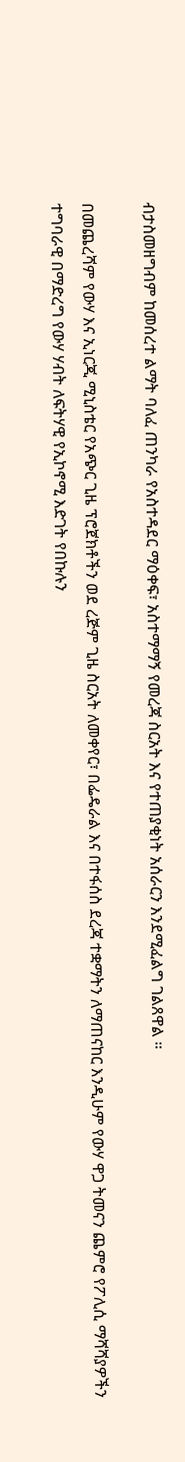ብታስመዘግብም ከመሰረተ ልማት ባለፈ ጠንካራ የአስተዳደር ማዕቀፍ፣ አስተማማኝ የመረጃ ስርአት እና የተጠያቂነት አሰራርን እንደሚፈልግ ገልጸዋል ።

በመጨረሻም የውሃ እና ኢነርጂ ሚኒስቴር የአጭር ጊዜ ፕሮጀክቶችን ወደ ረጅም ጊዜ ስርአት ለመቀየር፣ በፌዴራል እና በተፋሰስ ደረጃ ተቋማትን ለማጠናከር እንዲሁም የውሃ ዋጋ ትመናን ጨምሮ የፖሊሲ ማሻሻያዎችን ተግባራዊ በማድረግ የውሃ ሃብት ለፍትሃዊ የኢኮኖሚ እድገት የበኩሉን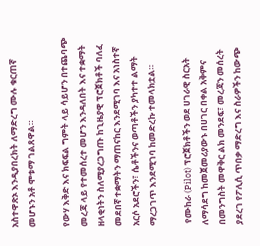አስተዋጽኦ እንዲያበረክት ለማድረግ ሙሉ ቁርጠኛ መሆኑን አቶ ሞቱማ ገልጸዋል።

የውሃ እቅድ እና ክፍፍል ግምት ላይ ሳይሆን በተጨባጭ መረጃ ላይ የተመሰረተ መሆን እንዳለበት እና ተቋማት ዘላቂነትን ስለሚያረጋግጡ ከጊዜያዊ ፕሮጀክቶች ባለፈ መደበኛ ተቋማትን ማጠናከር እንደሚገባ እና አነስተኛ አርሶ አደሮችን፣ ሴቶችንና ወጣቶችን ያካተተ ልማት ማረጋገጥ እንደሚገባ ከመድረኩ ተመላክቷል።

 የሙከራ (Pilot) ፕሮጀክቶችን ወደ ሀገራዊ ስርአት ለማሳደግ ከመጀመሪያውኑ በሀገር በቀል አቅምና በመንግስት መዋቅር ልክ መንደፍ፣ መረጃን መሰረት ያደረገ የፖሊሲ ጥበቃ ማድረግ እና ስራዎችን ከውጭ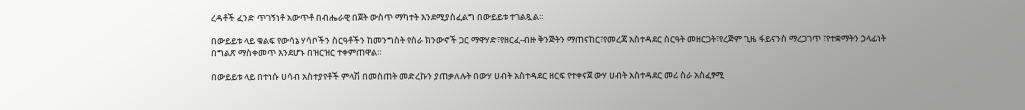ረዳቶች ፈንድ ጥገኝነቶ አውጥቶ በብሔራዊ በጀት ውስጥ ማካተት እንደሚያስፈልግ በውይይቱ ተገልጿል።

በውይይቱ ላይ ቁልፍ የውሳኔ ሃሳቦችን ስርዓቶችን ከመንግስት የስራ ክንውኖች ጋር ማዋሃድ፣የዘርፈ-ብዙ ቅንጅትን ማጠናከር፣የመረጃ አስተዳደር ስርዓት መዘርጋት፣የረጅም ጊዜ ፋይናንስ ማረጋገጥ ፣የተቋማትን ኃላፊነት በግልጽ ማስቀመጥ እንደሆኑ በዝርዝር ተቀምጠዋል።

በውይይቱ ላይ በተነሱ ሀሳብ አስተያየቶች ምላሽ በመስጠት መድረኩን ያጠቃለሉት በውሃ ሀብት አስተዳደር ዘርፍ የተቀናጀ ውሃ ሀብት አስተዳደር መሪ ስራ አስፈፃሚ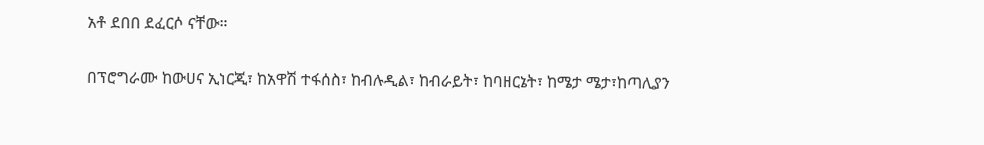አቶ ደበበ ደፈርሶ ናቸው።

በፕሮግራሙ ከውሀና ኢነርጂ፣ ከአዋሽ ተፋሰስ፣ ከብሉዲል፣ ከብራይት፣ ከባዘርኔት፣ ከሜታ ሜታ፣ከጣሊያን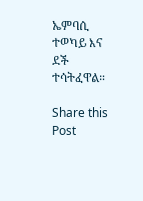ኤምባሲ ተወካይ እና ደች ተሳትፈዋል።

Share this Post